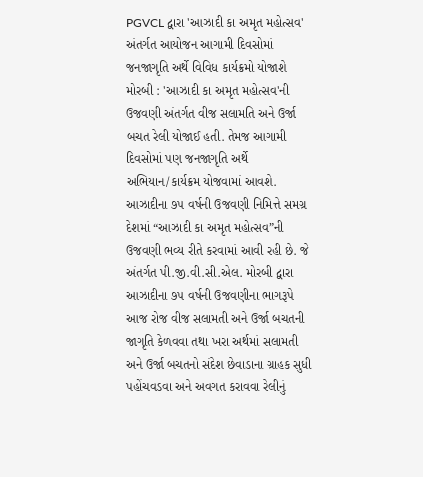PGVCL દ્વારા 'આઝાદી કા અમૃત મહોત્સવ' અંતર્ગત આયોજન આગામી દિવસોમાં જનજાગૃતિ અર્થે વિવિધ કાર્યક્રમો યોજાશે મોરબી : 'આઝાદી કા અમૃત મહોત્સવ'ની ઉજવણી અંતર્ગત વીજ સલામતિ અને ઉર્જા બચત રેલી યોજાઈ હતી. તેમજ આગામી દિવસોમાં પણ જનજાગૃતિ અર્થે અભિયાન/કાર્યક્રમ યોજવામાં આવશે. આઝાદીના ૭૫ વર્ષની ઉજવણી નિમિત્તે સમગ્ર દેશમાં “આઝાદી કા અમૃત મહોત્સવ”ની ઉજવણી ભવ્ય રીતે કરવામાં આવી રહી છે. જે અંતર્ગત પી.જી.વી.સી.એલ. મોરબી દ્વારા આઝાદીના ૭૫ વર્ષની ઉજવણીના ભાગરૂપે આજ રોજ વીજ સલામતી અને ઉર્જા બચતની જાગૃતિ કેળવવા તથા ખરા અર્થમાં સલામતી અને ઉર્જા બચતનો સંદેશ છેવાડાના ગ્રાહક સુધી પહોંચવડવા અને અવગત કરાવવા રેલીનું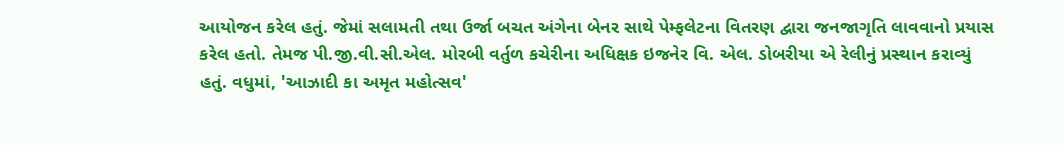આયોજન કરેલ હતું. જેમાં સલામતી તથા ઉર્જા બચત અંગેના બેનર સાથે પેમ્ફલેટના વિતરણ દ્વારા જનજાગૃતિ લાવવાનો પ્રયાસ કરેલ હતો. તેમજ પી.જી.વી.સી.એલ. મોરબી વર્તુળ કચેરીના અધિક્ષક ઇજનેર વિ. એલ. ડોબરીયા એ રેલીનું પ્રસ્થાન કરાવ્યું હતું. વધુમાં, 'આઝાદી કા અમૃત મહોત્સવ'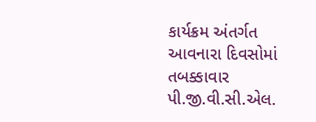કાર્યક્રમ અંતર્ગત આવનારા દિવસોમાં તબક્કાવાર પી.જી.વી.સી.એલ.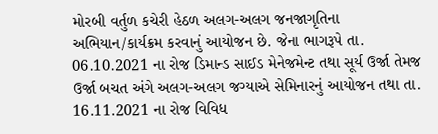મોરબી વર્તુળ કચેરી હેઠળ અલગ-અલગ જનજાગૃતિના અભિયાન/કાર્યક્રમ કરવાનું આયોજન છે. જેના ભાગરૂપે તા. 06.10.2021 ના રોજ ડિમાન્ડ સાઈડ મેનેજમેન્ટ તથા સૂર્ય ઉર્જા તેમજ ઉર્જા બચત અંગે અલગ-અલગ જગ્યાએ સેમિનારનું આયોજન તથા તા. 16.11.2021 ના રોજ વિવિધ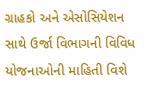ગ્રાહકો અને એસોસિયેશન સાથે ઉર્જા વિભાગની વિવિધ યોજનાઓની માહિતી વિશે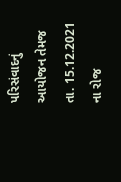પરિસંવાદનું આયોજન તેમજ તા. 15.12.2021 ના રોજ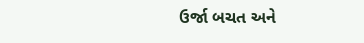ઉર્જા બચત અને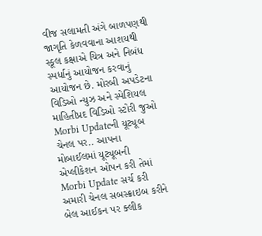વીજ સલામતી અંગે બાળપણથી જાગૃતિ કેળવવાના આશયથી સ્કૂલ કક્ષાએ ચિત્ર અને નિબંધ સ્પર્ધાનું આયોજન કરવાનું આયોજન છે. મોરબી અપડેટના વિડિઓ ન્યુઝ અને સ્પેશિયલ માહિતીપ્રદ વિડિઓ સ્ટોરી જુઓ Morbi Updateની યૂટ્યૂબ ચેનલ પર.. આપના મોબાઈલમાં યૂટ્યૂબની એપ્લીકેશન ઓપન કરી તેમાં Morbi Update સર્ચ કરી અમારી ચેનલ સબસ્ક્રાઇબ કરીને બેલ આઈકન પર ક્લીક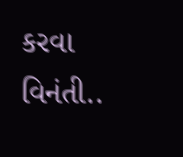કરવા વિનંતી..